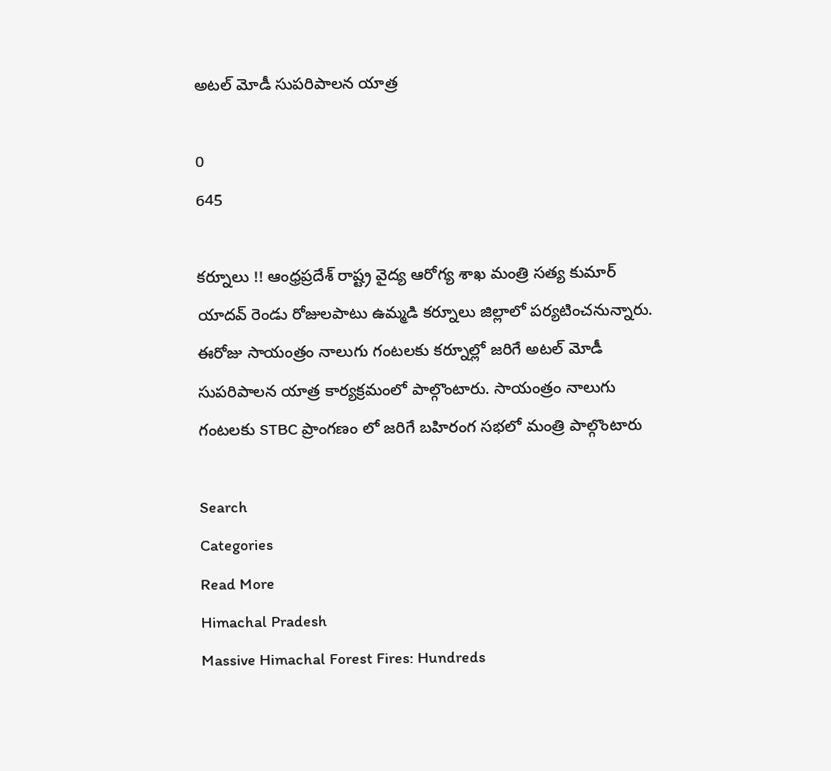అటల్ మోడీ సుపరిపాలన యాత్ర

0
645

కర్నూలు !! ఆంధ్రప్రదేశ్ రాష్ట్ర వైద్య ఆరోగ్య శాఖ మంత్రి సత్య కుమార్ యాదవ్ రెండు రోజులపాటు ఉమ్మడి కర్నూలు జిల్లాలో పర్యటించనున్నారు. ఈరోజు సాయంత్రం నాలుగు గంటలకు కర్నూల్లో జరిగే అటల్ మోడీ సుపరిపాలన యాత్ర కార్యక్రమంలో పాల్గొంటారు. సాయంత్రం నాలుగు గంటలకు STBC ప్రాంగణం లో జరిగే బహిరంగ సభలో మంత్రి పాల్గొంటారు

Search
Categories
Read More
Himachal Pradesh
Massive Himachal Forest Fires: Hundreds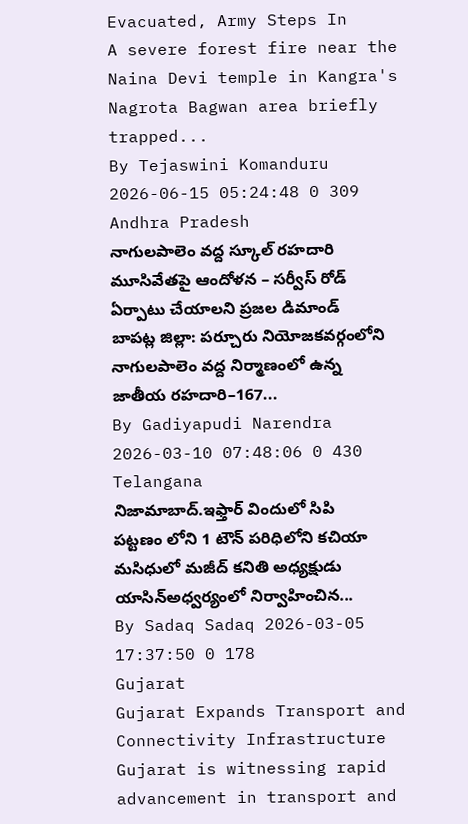Evacuated, Army Steps In
A severe forest fire near the Naina Devi temple in Kangra's Nagrota Bagwan area briefly trapped...
By Tejaswini Komanduru 2026-06-15 05:24:48 0 309
Andhra Pradesh
నాగులపాలెం వద్ద స్కూల్ రహదారి మూసివేతపై ఆందోళన – సర్వీస్ రోడ్ ఏర్పాటు చేయాలని ప్రజల డిమాండ్
బాపట్ల జిల్లా: పర్చూరు నియోజకవర్గంలోని నాగులపాలెం వద్ద నిర్మాణంలో ఉన్న జాతీయ రహదారి–167...
By Gadiyapudi Narendra 2026-03-10 07:48:06 0 430
Telangana
నిజామాబాద్.ఇఫ్తార్ విందులో సిపి
పట్టణం లోని 1 టౌన్ పరిధిలోని కచియా మసిధులో మజీద్ కనితి అధ్యక్షుడు యాసిన్అధ్వర్యంలో నిర్వాహించిన...
By Sadaq Sadaq 2026-03-05 17:37:50 0 178
Gujarat
Gujarat Expands Transport and Connectivity Infrastructure
Gujarat is witnessing rapid advancement in transport and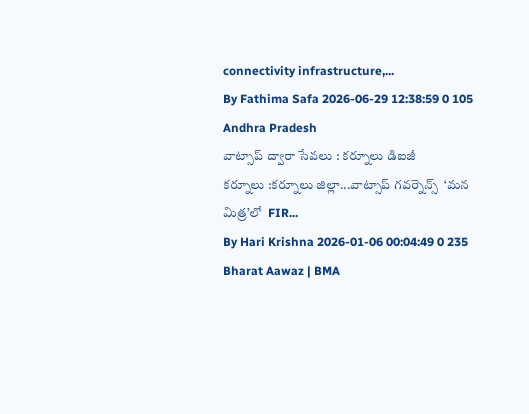connectivity infrastructure,...
By Fathima Safa 2026-06-29 12:38:59 0 105
Andhra Pradesh
వాట్సాప్ ద్వారా సేవలు : కర్నూలు డిఐజీ
కర్నూలు :కర్నూలు జిల్లా...వాట్సాప్ గవర్నెన్స్  ‘మన మిత్ర’లో  FIR...
By Hari Krishna 2026-01-06 00:04:49 0 235
Bharat Aawaz | BMA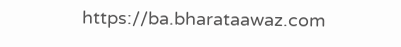https://ba.bharataawaz.com